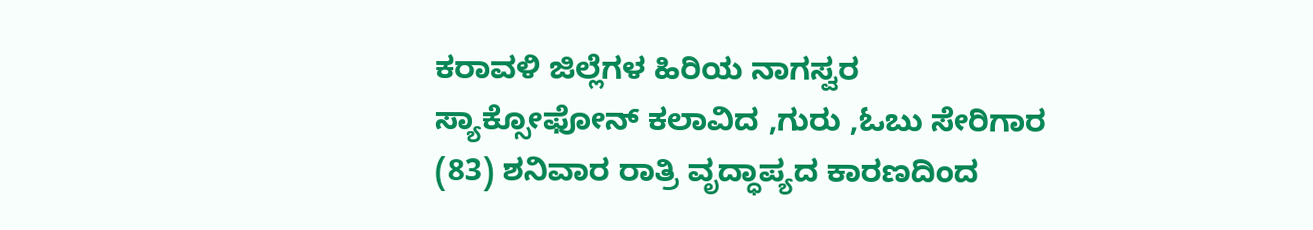ಕರಾವಳಿ ಜಿಲ್ಲೆಗಳ ಹಿರಿಯ ನಾಗಸ್ವರ ಸ್ಯಾಕ್ಸೋಫೋನ್ ಕಲಾವಿದ ,ಗುರು ,ಓಬು ಸೇರಿಗಾರ (83) ಶನಿವಾರ ರಾತ್ರಿ ವೃದ್ಧಾಪ್ಯದ ಕಾರಣದಿಂದ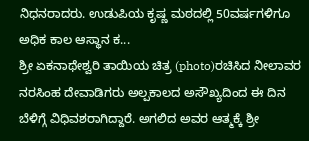ನಿಧನರಾದರು. ಉಡುಪಿಯ ಕೃಷ್ಣ ಮಠದಲ್ಲಿ 50ವರ್ಷಗಳಿಗೂ ಅಧಿಕ ಕಾಲ ಆಸ್ಥಾನ ಕ...
ಶ್ರೀ ಏಕನಾಥೇಶ್ವರಿ ತಾಯಿಯ ಚಿತ್ರ (photo)ರಚಿಸಿದ ನೀಲಾವರ ನರಸಿಂಹ ದೇವಾಡಿಗರು ಅಲ್ಪಕಾಲದ ಅಸೌಖ್ಯದಿಂದ ಈ ದಿನ ಬೆಳಿಗ್ಗೆ ವಿಧಿವಶರಾಗಿದ್ದಾರೆ. ಅಗಲಿದ ಅವರ ಆತ್ಮಕ್ಕೆ ಶ್ರೀ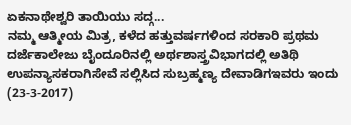ಏಕನಾಥೇಶ್ವರಿ ತಾಯಿಯು ಸದ್ಗ...
ನಮ್ಮ ಆತ್ಮೀಯ ಮಿತ್ರ, ಕಳೆದ ಹತ್ತುವರ್ಷಗಳಿಂದ ಸರಕಾರಿ ಪ್ರಥಮ ದರ್ಜೆಕಾಲೇಜು ಬೈಂದೂರಿನಲ್ಲಿ ಅರ್ಥಶಾಸ್ತ್ರವಿಭಾಗದಲ್ಲಿ ಅತಿಥಿ ಉಪನ್ಯಾಸಕರಾಗಿಸೇವೆ ಸಲ್ಲಿಸಿದ ಸುಬ್ರಹ್ಮಣ್ಯ ದೇವಾಡಿಗಇವರು ಇಂದು (23-3-2017)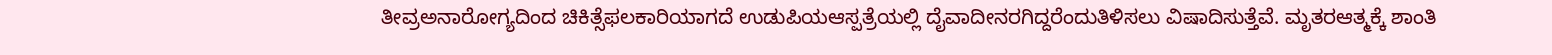ತೀವ್ರಅನಾರೋಗ್ಯದಿಂದ ಚಿಕಿತ್ಸೆಫಲಕಾರಿಯಾಗದೆ ಉಡುಪಿಯಆಸ್ಪತ್ರೆಯಲ್ಲಿ ದೈವಾದೀನರಗಿದ್ದರೆಂದುತಿಳಿಸಲು ವಿಷಾದಿಸುತ್ತೆವೆ. ಮೃತರಆತ್ಮಕ್ಕೆ ಶಾಂತಿ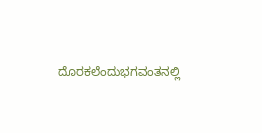ದೊರಕಲೆಂದುಭಗವಂತನಲ್ಲಿ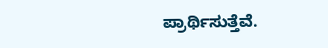ಪ್ರಾರ್ಥಿಸುತ್ತೆವೆ.